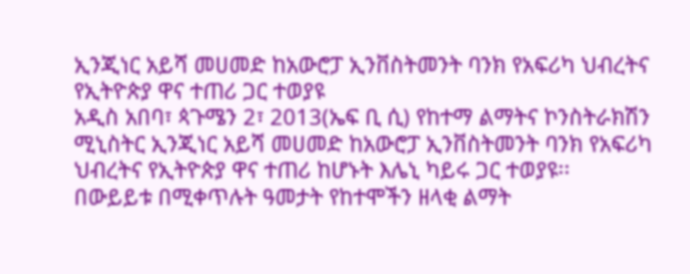ኢንጂነር አይሻ መሀመድ ከአውሮፓ ኢንቨስትመንት ባንክ የአፍሪካ ህብረትና የኢትዮጵያ ዋና ተጠሪ ጋር ተወያዩ
አዲስ አበባ፣ ጳጉሜን 2፣ 2013(ኤፍ ቢ ሲ) የከተማ ልማትና ኮንስትራክሽን ሚኒስትር ኢንጂነር አይሻ መሀመድ ከአውሮፓ ኢንቨስትመንት ባንክ የአፍሪካ ህብረትና የኢትዮጵያ ዋና ተጠሪ ከሆኑት እሌኒ ካይሩ ጋር ተወያዩ፡፡
በውይይቱ በሚቀጥሉት ዓመታት የከተሞችን ዘላቂ ልማት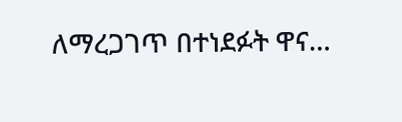ለማረጋገጥ በተነደፉት ዋና…